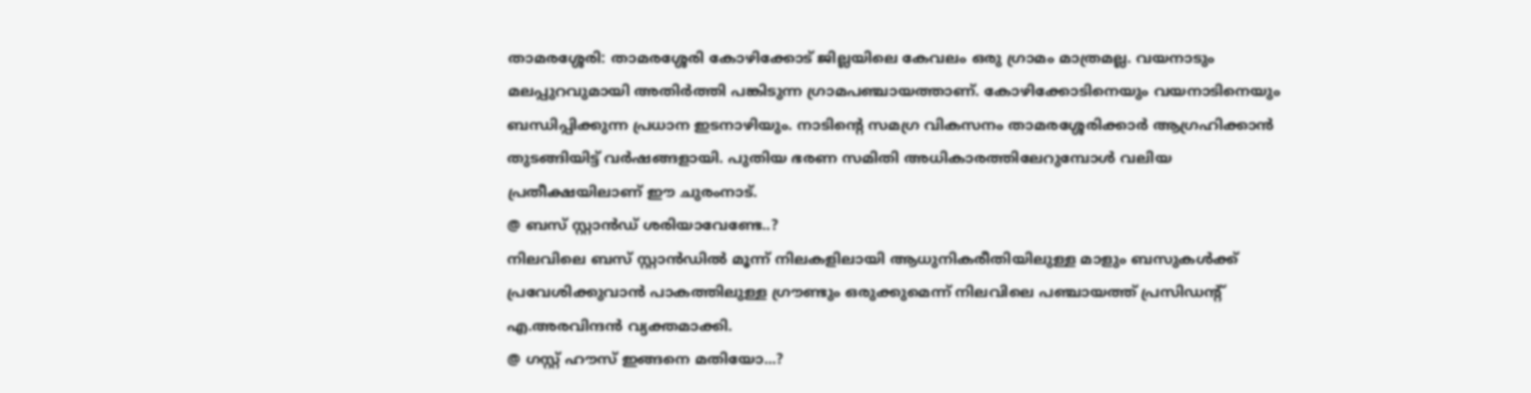താമരശ്ശേരി: താമരശ്ശേരി കോഴിക്കോട് ജില്ലയിലെ കേവലം ഒരു ഗ്രാമം മാത്രമല്ല. വയനാടും മലപ്പുറവുമായി അതിർത്തി പങ്കിടുന്ന ഗ്രാമപഞ്ചായത്താണ്. കോഴിക്കോടിനെയും വയനാടിനെയും ബന്ധിപ്പിക്കുന്ന പ്രധാന ഇടനാഴിയും. നാടിന്റെ സമഗ്ര വികസനം താമരശ്ശേരിക്കാർ ആഗ്രഹിക്കാൻ തുടങ്ങിയിട്ട് വർഷങ്ങളായി. പുതിയ ഭരണ സമിതി അധികാരത്തിലേറുമ്പോൾ വലിയ പ്രതീക്ഷയിലാണ് ഈ ചുരംനാട്.
@ ബസ് സ്റ്റാൻഡ് ശരിയാവേണ്ടേ..?
നിലവിലെ ബസ് സ്റ്റാൻഡിൽ മൂന്ന് നിലകളിലായി ആധുനികരീതിയിലുള്ള മാളും ബസുകൾക്ക് പ്രവേശിക്കുവാൻ പാകത്തിലുള്ള ഗ്രൗണ്ടും ഒരുക്കുമെന്ന് നിലവിലെ പഞ്ചായത്ത് പ്രസിഡന്റ് എ.അരവിന്ദൻ വ്യക്തമാക്കി.
@ ഗസ്റ്റ് ഹൗസ് ഇങ്ങനെ മതിയോ...?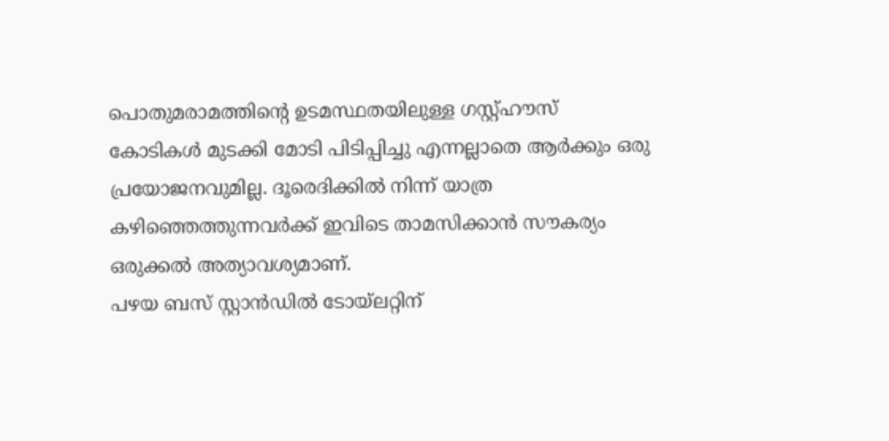പൊതുമരാമത്തിന്റെ ഉടമസ്ഥതയിലുള്ള ഗസ്റ്റ്ഹൗസ് കോടികൾ മുടക്കി മോടി പിടിപ്പിച്ചു എന്നല്ലാതെ ആർക്കും ഒരു പ്രയോജനവുമില്ല. ദൂരെദിക്കിൽ നിന്ന് യാത്ര കഴിഞ്ഞെത്തുന്നവർക്ക് ഇവിടെ താമസിക്കാൻ സൗകര്യം ഒരുക്കൽ അത്യാവശ്യമാണ്.
പഴയ ബസ് സ്റ്റാൻഡിൽ ടോയ്ലറ്റിന്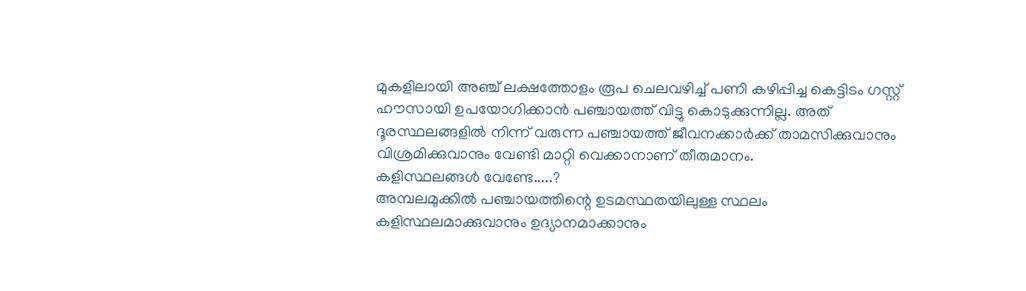മുകളിലായി അഞ്ച് ലക്ഷത്തോളം രൂപ ചെലവഴിച്ച് പണി കഴിപ്പിച്ച കെട്ടിടം ഗസ്റ്റ് ഹൗസായി ഉപയോഗിക്കാൻ പഞ്ചായത്ത് വിട്ടു കൊടുക്കുന്നില്ല. അത് ദൂരസ്ഥലങ്ങളിൽ നിന്ന് വരുന്ന പഞ്ചായത്ത് ജീവനക്കാർക്ക് താമസിക്കുവാനും വിശ്രമിക്കുവാനും വേണ്ടി മാറ്റി വെക്കാനാണ് തീരുമാനം.
കളിസ്ഥലങ്ങൾ വേണ്ടേ.....?
അമ്പലമുക്കിൽ പഞ്ചായത്തിന്റെ ഉടമസ്ഥതയിലുള്ള സ്ഥലം കളിസ്ഥലമാക്കുവാനും ഉദ്യാനമാക്കാനും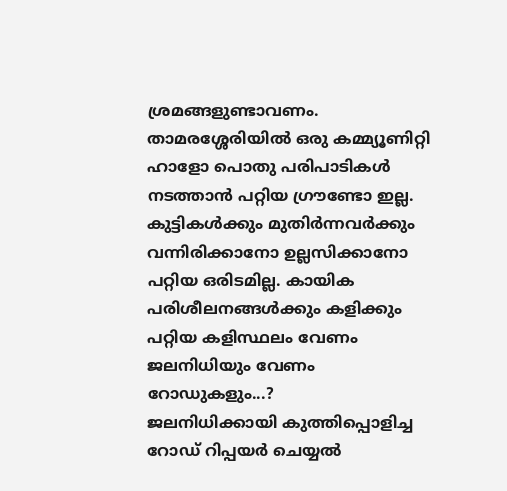ശ്രമങ്ങളുണ്ടാവണം. താമരശ്ശേരിയിൽ ഒരു കമ്മ്യൂണിറ്റി ഹാളോ പൊതു പരിപാടികൾ നടത്താൻ പറ്റിയ ഗ്രൗണ്ടോ ഇല്ല. കുട്ടികൾക്കും മുതിർന്നവർക്കും വന്നിരിക്കാനോ ഉല്ലസിക്കാനോ പറ്റിയ ഒരിടമില്ല. കായിക പരിശീലനങ്ങൾക്കും കളിക്കും പറ്റിയ കളിസ്ഥലം വേണം
ജലനിധിയും വേണം റോഡുകളും...?
ജലനിധിക്കായി കുത്തിപ്പൊളിച്ച റോഡ് റിപ്പയർ ചെയ്യൽ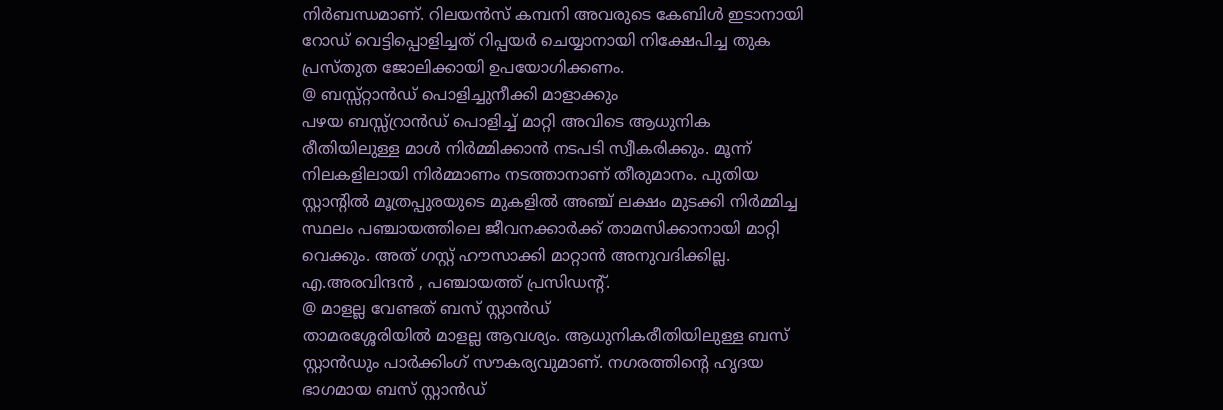നിർബന്ധമാണ്. റിലയൻസ് കമ്പനി അവരുടെ കേബിൾ ഇടാനായി റോഡ് വെട്ടിപ്പൊളിച്ചത് റിപ്പയർ ചെയ്യാനായി നിക്ഷേപിച്ച തുക പ്രസ്തുത ജോലിക്കായി ഉപയോഗിക്കണം.
@ ബസ്സ്റ്റാൻഡ് പൊളിച്ചുനീക്കി മാളാക്കും
പഴയ ബസ്സ്റ്രാൻഡ് പൊളിച്ച് മാറ്റി അവിടെ ആധുനിക രീതിയിലുള്ള മാൾ നിർമ്മിക്കാൻ നടപടി സ്വീകരിക്കും. മൂന്ന് നിലകളിലായി നിർമ്മാണം നടത്താനാണ് തീരുമാനം. പുതിയ സ്റ്റാന്റിൽ മൂത്രപ്പുരയുടെ മുകളിൽ അഞ്ച് ലക്ഷം മുടക്കി നിർമ്മിച്ച സ്ഥലം പഞ്ചായത്തിലെ ജീവനക്കാർക്ക് താമസിക്കാനായി മാറ്റി വെക്കും. അത് ഗസ്റ്റ് ഹൗസാക്കി മാറ്റാൻ അനുവദിക്കില്ല.
എ.അരവിന്ദൻ , പഞ്ചായത്ത് പ്രസിഡന്റ്.
@ മാളല്ല വേണ്ടത് ബസ് സ്റ്റാൻഡ്
താമരശ്ശേരിയിൽ മാളല്ല ആവശ്യം. ആധുനികരീതിയിലുള്ള ബസ് സ്റ്റാൻഡും പാർക്കിംഗ് സൗകര്യവുമാണ്. നഗരത്തിന്റെ ഹൃദയ ഭാഗമായ ബസ് സ്റ്റാൻഡ്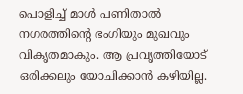പൊളിച്ച് മാൾ പണിതാൽ നഗരത്തിന്റെ ഭംഗിയും മുഖവും വികൃതമാകും. ആ പ്രവൃത്തിയോട് ഒരിക്കലും യോചിക്കാൻ കഴിയില്ല.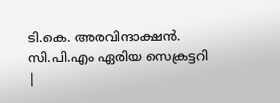ടി.കെ. അരവിന്ദാക്ഷൻ. സി.പി.എം ഏരിയ സെക്രട്ടറി
|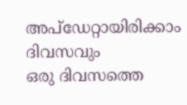അപ്ഡേറ്റായിരിക്കാം ദിവസവും
ഒരു ദിവസത്തെ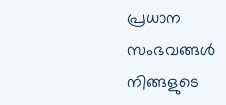പ്രധാന സംഭവങ്ങൾ നിങ്ങളുടെ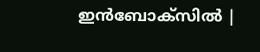ഇൻബോക്സിൽ |